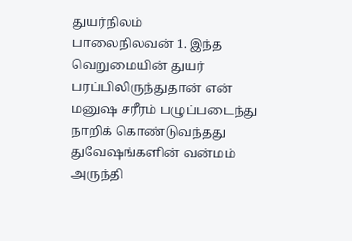துயர்நிலம்
பாலைநிலவன் 1. இந்த வெறுமையின் துயர் பரப்பிலிருந்துதான் என் மனுஷ சரீரம் பழுப்படைந்து நாறிக் கொண்டுவந்தது துவேஷங்களின் வன்மம் அருந்தி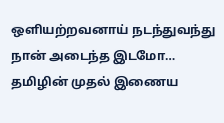ஒளியற்றவனாய் நடந்துவந்து நான் அடைந்த இடமோ…
தமிழின் முதல் இணைய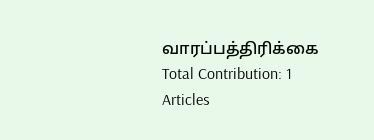வாரப்பத்திரிக்கை
Total Contribution: 1 Articles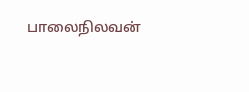பாலைநிலவன்